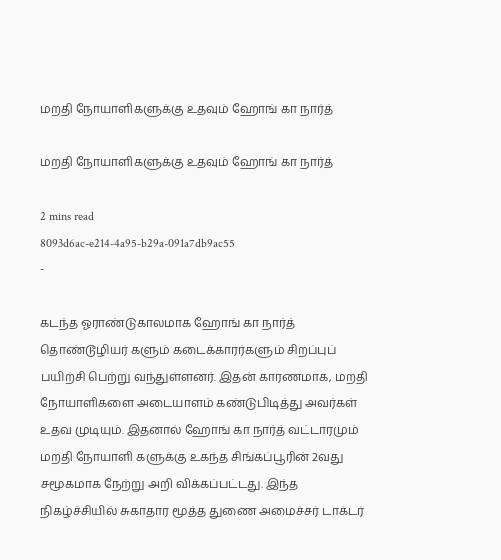மறதி நோயாளிகளுக்கு உதவும் ஹோங் கா நார்த்

மறதி நோயாளிகளுக்கு உதவும் ஹோங் கா நார்த்

2 mins read
8093d6ac-e214-4a95-b29a-091a7db9ac55
-

கடந்த ஓராண்டுகாலமாக ஹோங் கா நார்த் தொண்டூழியர் களும் கடைக்காரர்களும் சிறப்புப் பயிற்சி பெற்று வந்துள்ளனர். இதன் காரணமாக, மறதி நோயாளிகளை அடையாளம் கண்டுபிடித்து அவர்கள் உதவ முடியும். இதனால் ஹோங் கா நார்த் வட்டாரமும் மறதி நோயாளி களுக்கு உகந்த சிங்கப்பூரின் 2வது சமூகமாக நேற்று அறி விக்கப்பட்டது. இந்த நிகழ்ச்சியில் சுகாதார மூத்த துணை அமைச்சர் டாக்டர்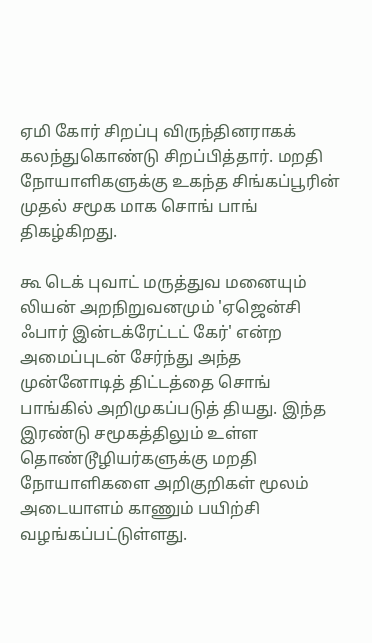ஏமி கோர் சிறப்பு விருந்தினராகக் கலந்துகொண்டு சிறப்பித்தார். மறதி நோயாளிகளுக்கு உகந்த சிங்கப்பூரின் முதல் சமூக மாக சொங் பாங் திகழ்கிறது.

கூ டெக் புவாட் மருத்துவ மனையும் லியன் அறநிறுவனமும் 'ஏஜென்சி ஃபார் இன்டக்ரேட்டட் கேர்' என்ற அமைப்புடன் சேர்ந்து அந்த முன்னோடித் திட்டத்தை சொங் பாங்கில் அறிமுகப்படுத் தியது. இந்த இரண்டு சமூகத்திலும் உள்ள தொண்டூழியர்களுக்கு மறதி நோயாளிகளை அறிகுறிகள் மூலம் அடையாளம் காணும் பயிற்சி வழங்கப்பட்டுள்ளது.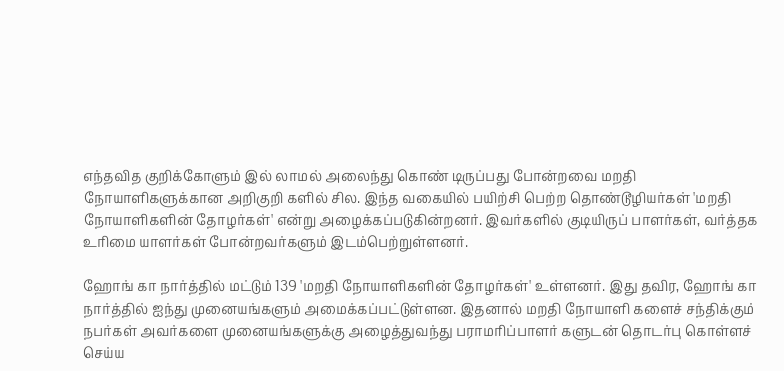எந்தவித குறிக்கோளும் இல் லாமல் அலைந்து கொண் டிருப்பது போன்றவை மறதி நோயாளிகளுக்கான அறிகுறி களில் சில. இந்த வகையில் பயிற்சி பெற்ற தொண்டூழியர்கள் 'மறதி நோயாளிகளின் தோழர்கள்' என்று அழைக்கப்படுகின்றனர். இவர்களில் குடியிருப் பாளர்கள், வர்த்தக உரிமை யாளர்கள் போன்றவர்களும் இடம்பெற்றுள்ளனர்.

ஹோங் கா நார்த்தில் மட்டும் 139 'மறதி நோயாளிகளின் தோழர்கள்' உள்ளனர். இது தவிர, ஹோங் கா நார்த்தில் ஐந்து முனையங்களும் அமைக்கப்பட்டுள்ளன. இதனால் மறதி நோயாளி களைச் சந்திக்கும் நபர்கள் அவர்களை முனையங்களுக்கு அழைத்துவந்து பராமரிப்பாளர் களுடன் தொடர்பு கொள்ளச் செய்ய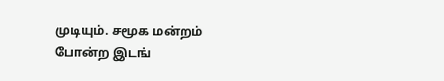முடியும். சமூக மன்றம் போன்ற இடங்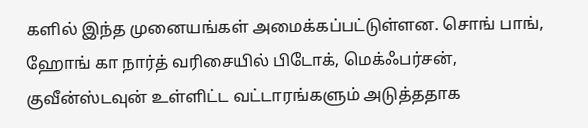களில் இந்த முனையங்கள் அமைக்கப்பட்டுள்ளன. சொங் பாங், ஹோங் கா நார்த் வரிசையில் பிடோக், மெக்ஃபர்சன், குவீன்ஸ்டவுன் உள்ளிட்ட வட்டாரங்களும் அடுத்ததாக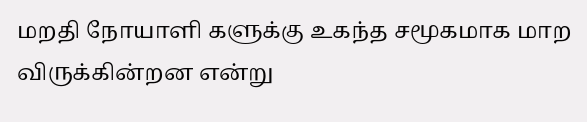மறதி நோயாளி களுக்கு உகந்த சமூகமாக மாற விருக்கின்றன என்று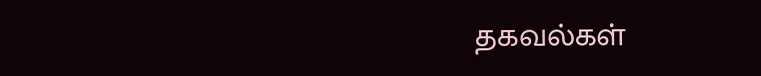தகவல்கள்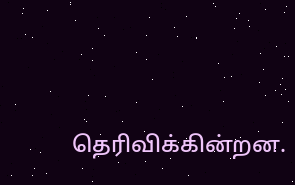தெரிவிக்கின்றன.